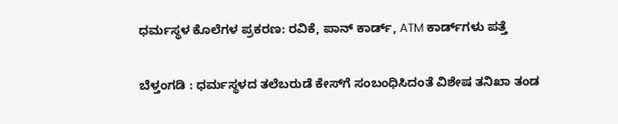ಧರ್ಮಸ್ಥಳ ಕೊಲೆಗಳ ಪ್ರಕರಣ: ರವಿಕೆ, ಪಾನ್ ಕಾರ್ಡ್, ATM ಕಾರ್ಡ್‌ಗಳು ಪತ್ತೆ

ಬೆಳ್ತಂಗಡಿ : ಧರ್ಮಸ್ಥಳದ ತಲೆಬರುಡೆ ಕೇಸ್‌ಗೆ ಸಂಬಂಧಿಸಿದಂತೆ ವಿಶೇಷ ತನಿಖಾ ತಂಡ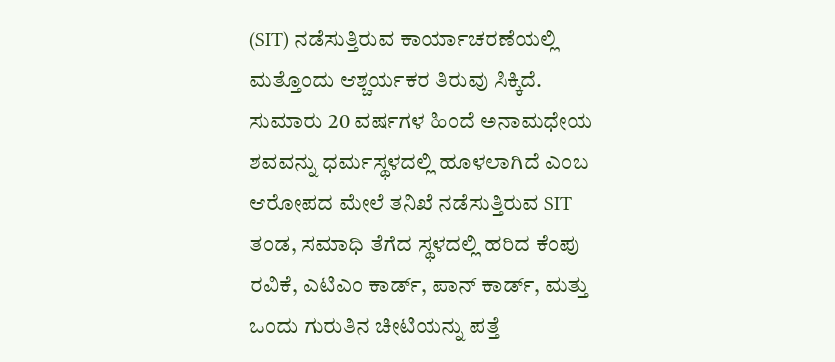(SIT) ನಡೆಸುತ್ತಿರುವ ಕಾರ್ಯಾಚರಣೆಯಲ್ಲಿ ಮತ್ತೊಂದು ಆಶ್ಚರ್ಯಕರ ತಿರುವು ಸಿಕ್ಕಿದೆ. ಸುಮಾರು 20 ವರ್ಷಗಳ ಹಿಂದೆ ಅನಾಮಧೇಯ ಶವವನ್ನು ಧರ್ಮಸ್ಥಳದಲ್ಲಿ ಹೂಳಲಾಗಿದೆ ಎಂಬ ಆರೋಪದ ಮೇಲೆ ತನಿಖೆ ನಡೆಸುತ್ತಿರುವ SIT ತಂಡ, ಸಮಾಧಿ ತೆಗೆದ ಸ್ಥಳದಲ್ಲಿ ಹರಿದ ಕೆಂಪು ರವಿಕೆ, ಎಟಿಎಂ ಕಾರ್ಡ್, ಪಾನ್ ಕಾರ್ಡ್, ಮತ್ತು ಒಂದು ಗುರುತಿನ ಚೀಟಿಯನ್ನು ಪತ್ತೆ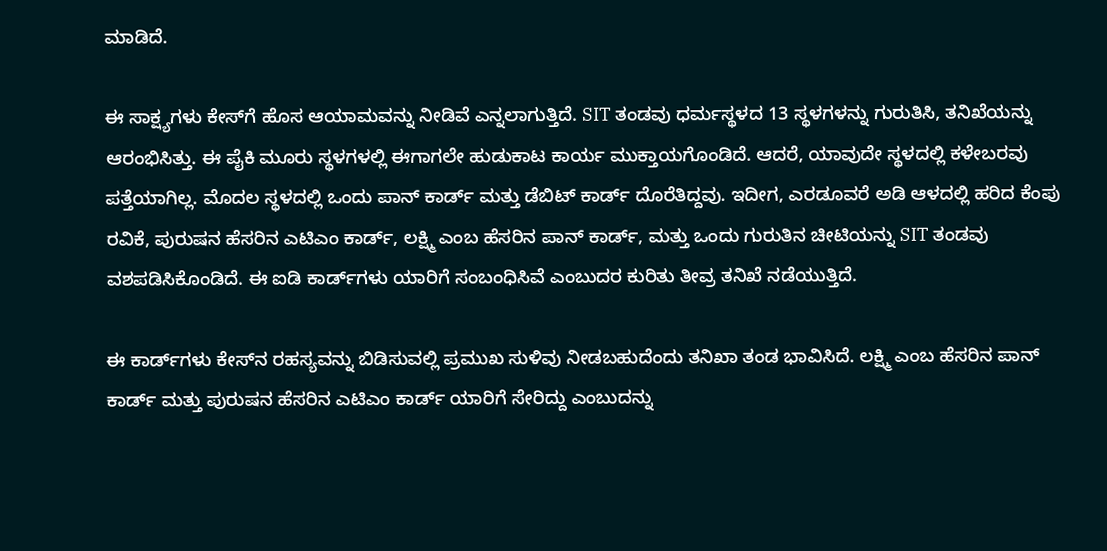ಮಾಡಿದೆ.

ಈ ಸಾಕ್ಷ್ಯಗಳು ಕೇಸ್‌ಗೆ ಹೊಸ ಆಯಾಮವನ್ನು ನೀಡಿವೆ ಎನ್ನಲಾಗುತ್ತಿದೆ. SIT ತಂಡವು ಧರ್ಮಸ್ಥಳದ 13 ಸ್ಥಳಗಳನ್ನು ಗುರುತಿಸಿ, ತನಿಖೆಯನ್ನು ಆರಂಭಿಸಿತ್ತು. ಈ ಪೈಕಿ ಮೂರು ಸ್ಥಳಗಳಲ್ಲಿ ಈಗಾಗಲೇ ಹುಡುಕಾಟ ಕಾರ್ಯ ಮುಕ್ತಾಯಗೊಂಡಿದೆ. ಆದರೆ, ಯಾವುದೇ ಸ್ಥಳದಲ್ಲಿ ಕಳೇಬರವು ಪತ್ತೆಯಾಗಿಲ್ಲ. ಮೊದಲ ಸ್ಥಳದಲ್ಲಿ ಒಂದು ಪಾನ್ ಕಾರ್ಡ್ ಮತ್ತು ಡೆಬಿಟ್ ಕಾರ್ಡ್ ದೊರೆತಿದ್ದವು. ಇದೀಗ, ಎರಡೂವರೆ ಅಡಿ ಆಳದಲ್ಲಿ ಹರಿದ ಕೆಂಪು ರವಿಕೆ, ಪುರುಷನ ಹೆಸರಿನ ಎಟಿಎಂ ಕಾರ್ಡ್, ಲಕ್ಷ್ಮಿ ಎಂಬ ಹೆಸರಿನ ಪಾನ್ ಕಾರ್ಡ್, ಮತ್ತು ಒಂದು ಗುರುತಿನ ಚೀಟಿಯನ್ನು SIT ತಂಡವು ವಶಪಡಿಸಿಕೊಂಡಿದೆ. ಈ ಐಡಿ ಕಾರ್ಡ್‌ಗಳು ಯಾರಿಗೆ ಸಂಬಂಧಿಸಿವೆ ಎಂಬುದರ ಕುರಿತು ತೀವ್ರ ತನಿಖೆ ನಡೆಯುತ್ತಿದೆ.

ಈ ಕಾರ್ಡ್‌ಗಳು ಕೇಸ್‌ನ ರಹಸ್ಯವನ್ನು ಬಿಡಿಸುವಲ್ಲಿ ಪ್ರಮುಖ ಸುಳಿವು ನೀಡಬಹುದೆಂದು ತನಿಖಾ ತಂಡ ಭಾವಿಸಿದೆ. ಲಕ್ಷ್ಮಿ ಎಂಬ ಹೆಸರಿನ ಪಾನ್ ಕಾರ್ಡ್ ಮತ್ತು ಪುರುಷನ ಹೆಸರಿನ ಎಟಿಎಂ ಕಾರ್ಡ್ ಯಾರಿಗೆ ಸೇರಿದ್ದು ಎಂಬುದನ್ನು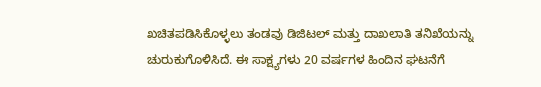ಖಚಿತಪಡಿಸಿಕೊಳ್ಳಲು ತಂಡವು ಡಿಜಿಟಲ್ ಮತ್ತು ದಾಖಲಾತಿ ತನಿಖೆಯನ್ನು ಚುರುಕುಗೊಳಿಸಿದೆ. ಈ ಸಾಕ್ಷ್ಯಗಳು 20 ವರ್ಷಗಳ ಹಿಂದಿನ ಘಟನೆಗೆ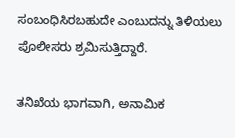ಸಂಬಂಧಿಸಿರಬಹುದೇ ಎಂಬುದನ್ನು ತಿಳಿಯಲು ಪೊಲೀಸರು ಶ್ರಮಿಸುತ್ತಿದ್ದಾರೆ.

ತನಿಖೆಯ ಭಾಗವಾಗಿ, ಅನಾಮಿಕ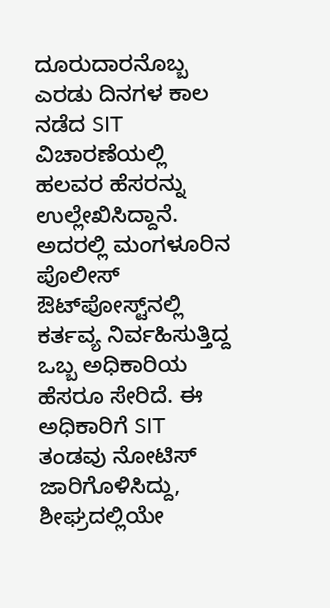ದೂರುದಾರನೊಬ್ಬ ಎರಡು ದಿನಗಳ ಕಾಲ ನಡೆದ SIT ವಿಚಾರಣೆಯಲ್ಲಿ ಹಲವರ ಹೆಸರನ್ನು ಉಲ್ಲೇಖಿಸಿದ್ದಾನೆ. ಅದರಲ್ಲಿ ಮಂಗಳೂರಿನ ಪೊಲೀಸ್ ಔಟ್‌ಪೋಸ್ಟ್‌ನಲ್ಲಿ ಕರ್ತವ್ಯ ನಿರ್ವಹಿಸುತ್ತಿದ್ದ ಒಬ್ಬ ಅಧಿಕಾರಿಯ ಹೆಸರೂ ಸೇರಿದೆ. ಈ ಅಧಿಕಾರಿಗೆ SIT ತಂಡವು ನೋಟಿಸ್ ಜಾರಿಗೊಳಿಸಿದ್ದು, ಶೀಘ್ರದಲ್ಲಿಯೇ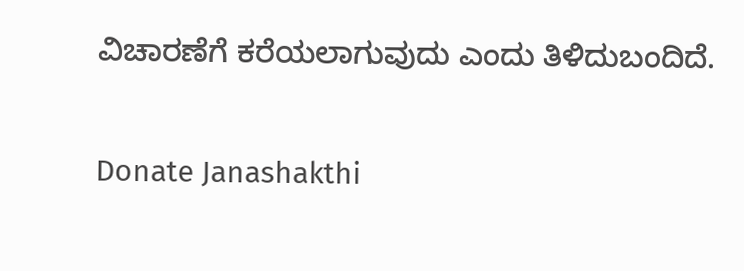ವಿಚಾರಣೆಗೆ ಕರೆಯಲಾಗುವುದು ಎಂದು ತಿಳಿದುಬಂದಿದೆ.

Donate Janashakthi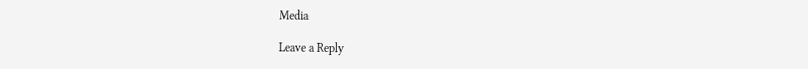Media

Leave a Reply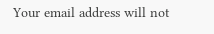Your email address will not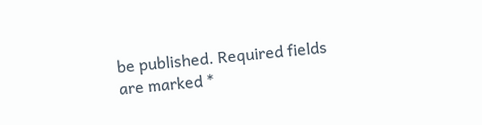be published. Required fields are marked *